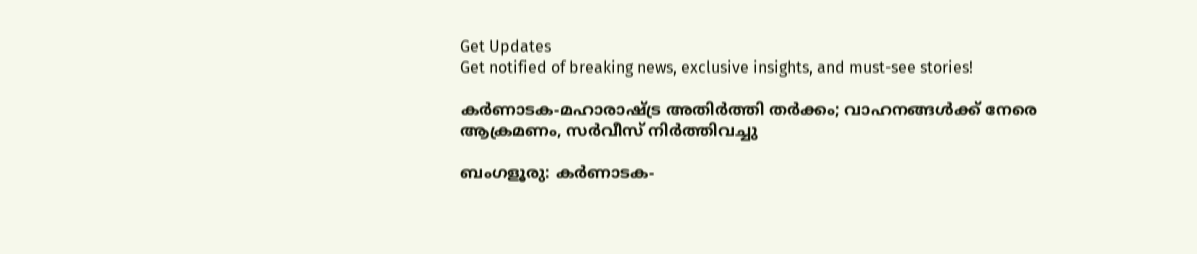Get Updates
Get notified of breaking news, exclusive insights, and must-see stories!

കര്‍ണാടക-മഹാരാഷ്ട്ര അതിര്‍ത്തി തര്‍ക്കം; വാഹനങ്ങള്‍ക്ക് നേരെ ആക്രമണം, സര്‍വീസ് നിര്‍ത്തിവച്ചു

ബംഗളൂരു: കര്‍ണാടക-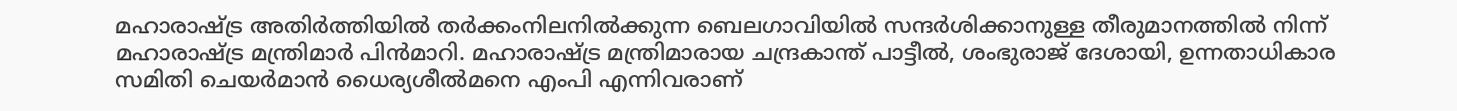മഹാരാഷ്ട്ര അതിര്‍ത്തിയില്‍ തര്‍ക്കംനിലനില്‍ക്കുന്ന ബെലഗാവിയില്‍ സന്ദര്‍ശിക്കാനുള്ള തീരുമാനത്തില്‍ നിന്ന് മഹാരാഷ്ട്ര മന്ത്രിമാര്‍ പിന്‍മാറി. മഹാരാഷ്ട്ര മന്ത്രിമാരായ ചന്ദ്രകാന്ത് പാട്ടീല്‍, ശംഭുരാജ് ദേശായി, ഉന്നതാധികാര സമിതി ചെയര്‍മാന്‍ ധൈര്യശീല്‍മനെ എംപി എന്നിവരാണ്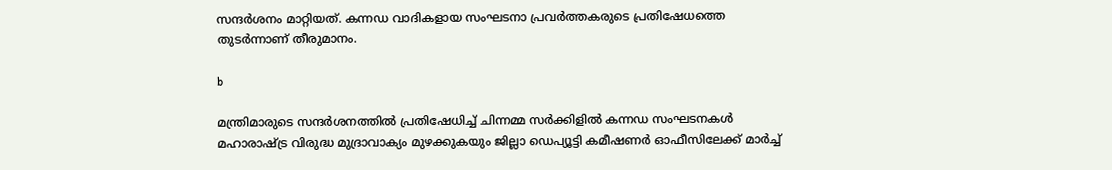സന്ദര്‍ശനം മാറ്റിയത്. കന്നഡ വാദികളായ സംഘടനാ പ്രവര്‍ത്തകരുടെ പ്രതിഷേധത്തെ തുടര്‍ന്നാണ് തീരുമാനം.

b

മന്ത്രിമാരുടെ സന്ദര്‍ശനത്തില്‍ പ്രതിഷേധിച്ച് ചിന്നമ്മ സര്‍ക്കിളില്‍ കന്നഡ സംഘടനകള്‍ മഹാരാഷ്ട്ര വിരുദ്ധ മുദ്രാവാക്യം മുഴക്കുകയും ജില്ലാ ഡെപ്യൂട്ടി കമീഷണര്‍ ഓഫീസിലേക്ക് മാര്‍ച്ച്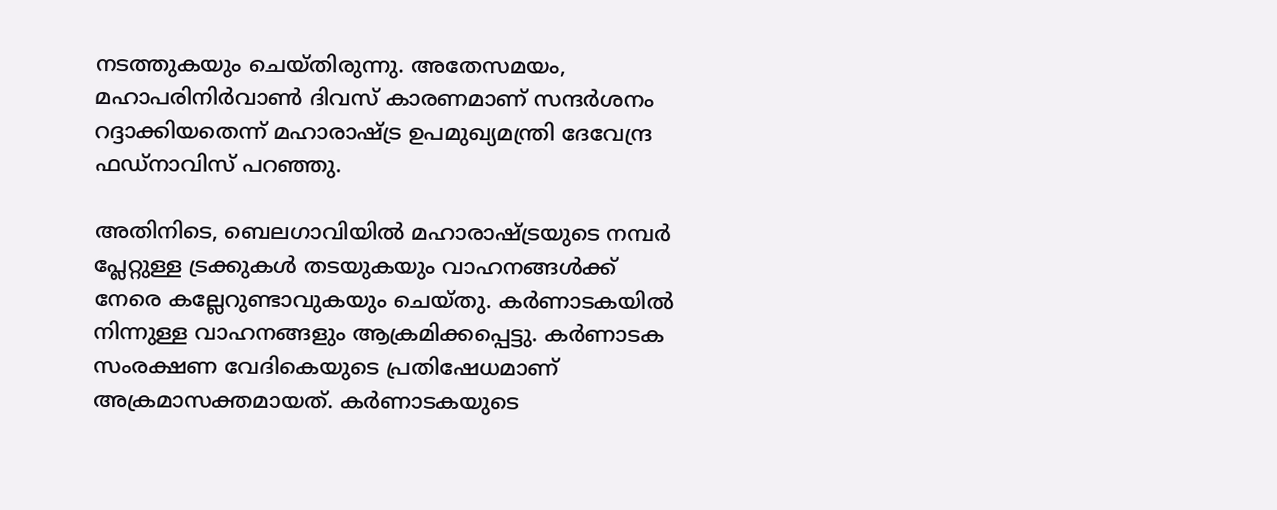നടത്തുകയും ചെയ്തിരുന്നു. അതേസമയം, മഹാപരിനിര്‍വാണ്‍ ദിവസ് കാരണമാണ് സന്ദര്‍ശനം റദ്ദാക്കിയതെന്ന് മഹാരാഷ്ട്ര ഉപമുഖ്യമന്ത്രി ദേവേന്ദ്ര ഫഡ്നാവിസ് പറഞ്ഞു.

അതിനിടെ, ബെലഗാവിയില്‍ മഹാരാഷ്ട്രയുടെ നമ്പര്‍ പ്ലേറ്റുള്ള ട്രക്കുകള്‍ തടയുകയും വാഹനങ്ങള്‍ക്ക് നേരെ കല്ലേറുണ്ടാവുകയും ചെയ്തു. കര്‍ണാടകയില്‍ നിന്നുള്ള വാഹനങ്ങളും ആക്രമിക്കപ്പെട്ടു. കര്‍ണാടക സംരക്ഷണ വേദികെയുടെ പ്രതിഷേധമാണ് അക്രമാസക്തമായത്. കര്‍ണാടകയുടെ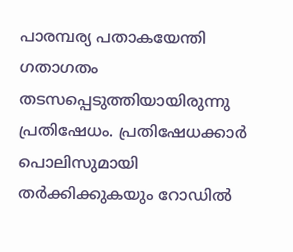പാരമ്പര്യ പതാകയേന്തി ഗതാഗതം തടസപ്പെടുത്തിയായിരുന്നു പ്രതിഷേധം. പ്രതിഷേധക്കാര്‍ പൊലിസുമായി തര്‍ക്കിക്കുകയും റോഡില്‍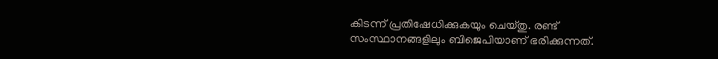കിടന്ന് പ്രതിഷേധിക്കുകയും ചെയ്തു. രണ്ട് സംസ്ഥാനങ്ങളിലും ബിജെപിയാണ് ഭരിക്കുന്നത്.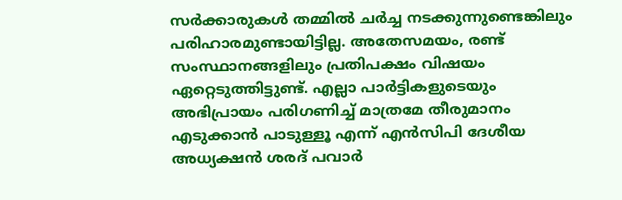സര്‍ക്കാരുകള്‍ തമ്മില്‍ ചര്‍ച്ച നടക്കുന്നുണ്ടെങ്കിലും പരിഹാരമുണ്ടായിട്ടില്ല. അതേസമയം, രണ്ട് സംസ്ഥാനങ്ങളിലും പ്രതിപക്ഷം വിഷയം ഏറ്റെടുത്തിട്ടുണ്ട്. എല്ലാ പാര്‍ട്ടികളുടെയും അഭിപ്രായം പരിഗണിച്ച് മാത്രമേ തീരുമാനം എടുക്കാന്‍ പാടുള്ളൂ എന്ന് എന്‍സിപി ദേശീയ അധ്യക്ഷന്‍ ശരദ് പവാര്‍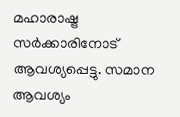മഹാരാഷ്ട്ര സര്‍ക്കാരിനോട് ആവശ്യപ്പെട്ടു. സമാന ആവശ്യം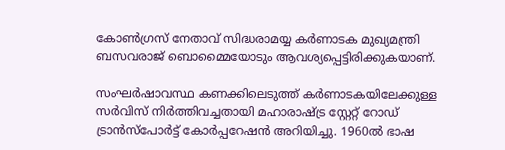കോണ്‍ഗ്രസ് നേതാവ് സിദ്ധരാമയ്യ കര്‍ണാടക മുഖ്യമന്ത്രി ബസവരാജ് ബൊമ്മൈയോടും ആവശ്യപ്പെട്ടിരിക്കുകയാണ്.

സംഘര്‍ഷാവസ്ഥ കണക്കിലെടുത്ത് കര്‍ണാടകയിലേക്കുള്ള സര്‍വിസ് നിര്‍ത്തിവച്ചതായി മഹാരാഷ്ട്ര സ്റ്റേറ്റ് റോഡ് ട്രാന്‍സ്പോര്‍ട്ട് കോര്‍പ്പറേഷന്‍ അറിയിച്ചു. 1960ല്‍ ഭാഷ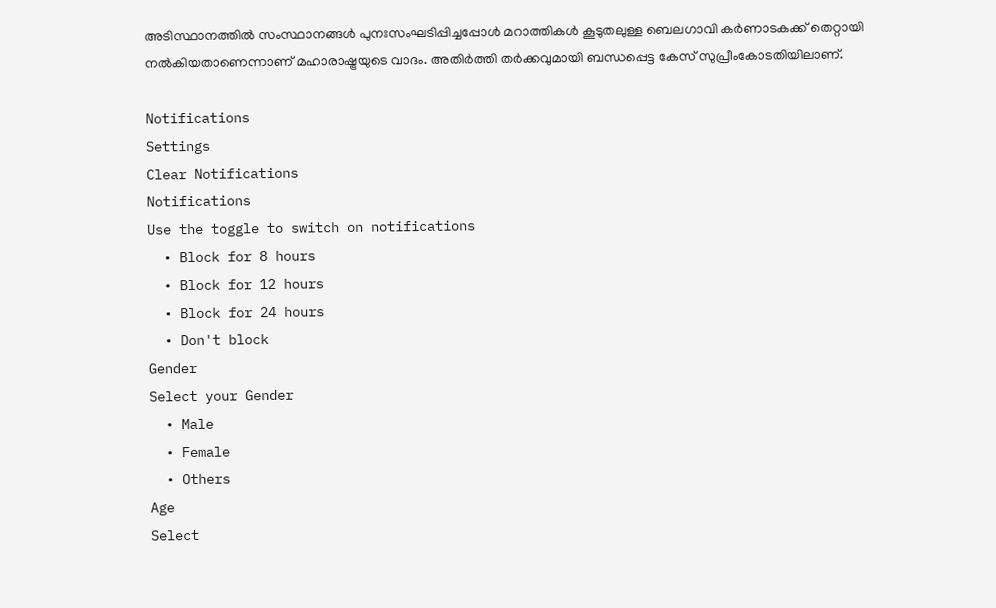അടിസ്ഥാനത്തില്‍ സംസ്ഥാനങ്ങള്‍ പുനഃസംഘടിപ്പിച്ചപ്പോള്‍ മറാത്തികള്‍ കൂടുതലുള്ള ബെലഗാവി കര്‍ണാടകക്ക് തെറ്റായി നല്‍കിയതാണെന്നാണ് മഹാരാഷ്ട്രയുടെ വാദം. അതിര്‍ത്തി തര്‍ക്കവുമായി ബന്ധപ്പെട്ട കേസ് സുപ്രീംകോടതിയിലാണ്.

Notifications
Settings
Clear Notifications
Notifications
Use the toggle to switch on notifications
  • Block for 8 hours
  • Block for 12 hours
  • Block for 24 hours
  • Don't block
Gender
Select your Gender
  • Male
  • Female
  • Others
Age
Select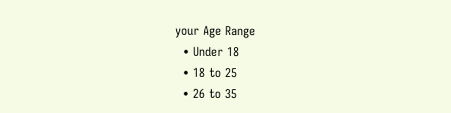your Age Range
  • Under 18
  • 18 to 25
  • 26 to 35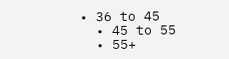• 36 to 45
  • 45 to 55
  • 55+